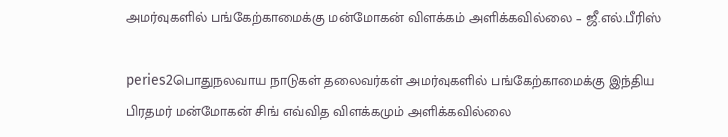அமர்வுகளில் பங்கேற்காமைக்கு மன்மோகன் விளக்கம் அளிக்கவில்லை – ஜீ.எல்.பீரிஸ்

peries2பொதுநலவாய நாடுகள் தலைவர்கள் அமர்வுகளில் பங்கேற்காமைக்கு இந்திய பிரதமர் மன்மோகன் சிங் எவ்வித விளக்கமும் அளிக்கவில்லை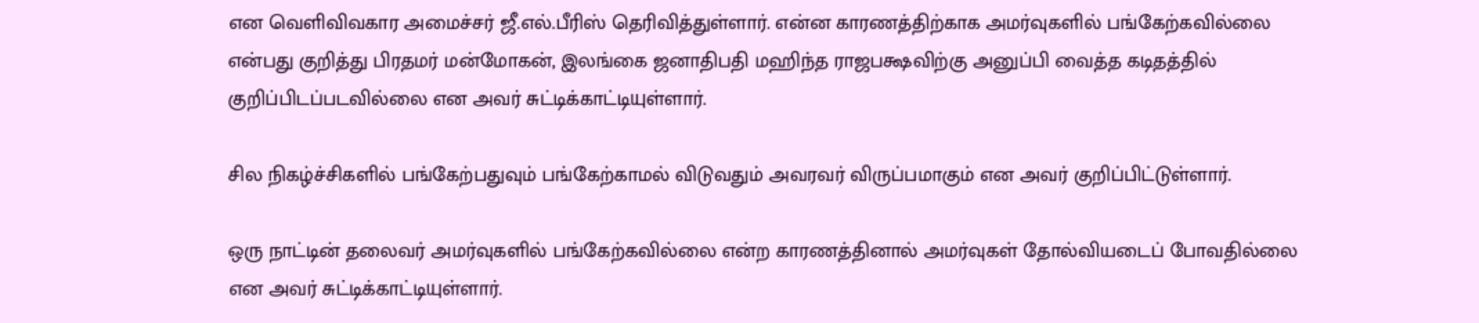என வெளிவிவகார அமைச்சர் ஜீ.எல்.பீரிஸ் தெரிவித்துள்ளார். என்ன காரணத்திற்காக அமர்வுகளில் பங்கேற்கவில்லை என்பது குறித்து பிரதமர் மன்மோகன், இலங்கை ஜனாதிபதி மஹிந்த ராஜபக்ஷவிற்கு அனுப்பி வைத்த கடிதத்தில் குறிப்பிடப்படவில்லை என அவர் சுட்டிக்காட்டியுள்ளார்.

சில நிகழ்ச்சிகளில் பங்கேற்பதுவும் பங்கேற்காமல் விடுவதும் அவரவர் விருப்பமாகும் என அவர் குறிப்பிட்டுள்ளார்.

ஒரு நாட்டின் தலைவர் அமர்வுகளில் பங்கேற்கவில்லை என்ற காரணத்தினால் அமர்வுகள் தோல்வியடைப் போவதில்லை என அவர் சுட்டிக்காட்டியுள்ளார்.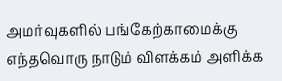அமர்வுகளில் பங்கேற்காமைக்கு எந்தவொரு நாடும் விளக்கம் அளிக்க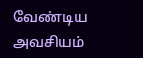வேண்டிய அவசியம்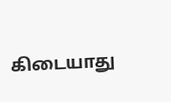கிடையாது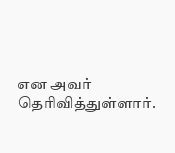என அவர் தெரிவித்துள்ளார்.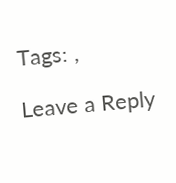Tags: ,

Leave a Reply